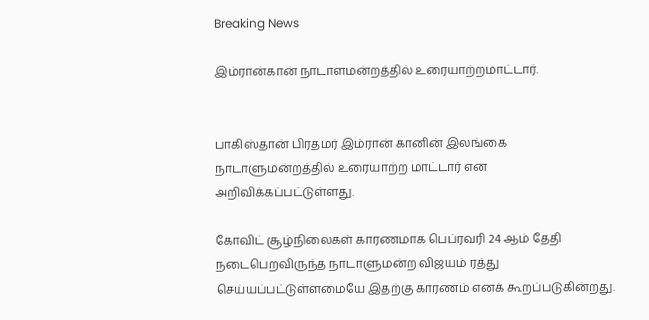Breaking News

இம்ரான்கான் நாடாளமன்றத்தில் உரையாற்றமாட்டார்.


பாகிஸ்தான் பிரதமர் இம்ரான் கானின் இலங்கை நாடாளுமன்றத்தில் உரையாற்ற மாட்டார் என அறிவிக்கப்பட்டுள்ளது.

கோவிட் சூழ்நிலைகள் காரணமாக பெப்ரவரி 24 ஆம் தேதி நடைபெறவிருந்த நாடாளுமன்ற விஜயம் ரத்து செய்யப்பட்டுள்ளமையே இதற்கு காரணம் எனக் கூறப்படுகின்றது.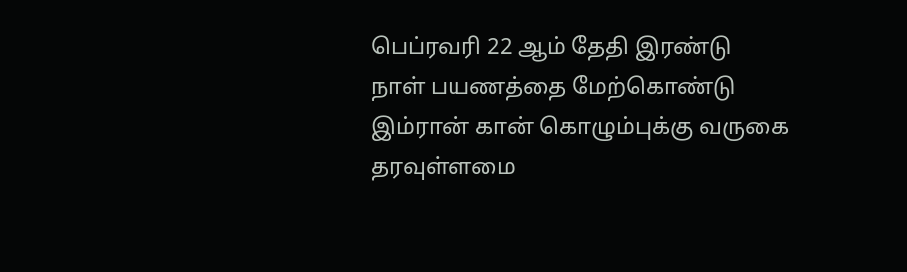பெப்ரவரி 22 ஆம் தேதி இரண்டு நாள் பயணத்தை மேற்கொண்டு இம்ரான் கான் கொழும்புக்கு வருகை தரவுள்ளமை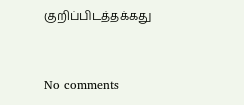குறிப்பிடத்தக்கது


No comments